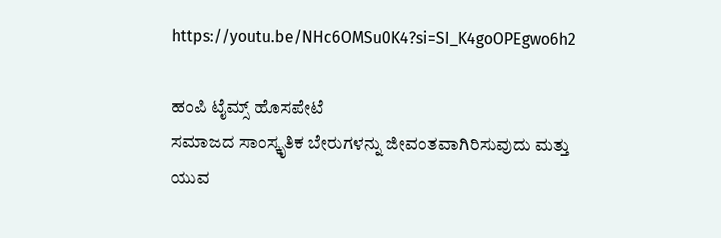https://youtu.be/NHc6OMSu0K4?si=SI_K4goOPEgwo6h2

ಹಂಪಿ ಟೈಮ್ಸ್ ಹೊಸಪೇಟೆ
ಸಮಾಜದ ಸಾಂಸ್ಕೃತಿಕ ಬೇರುಗಳನ್ನು ಜೀವಂತವಾಗಿರಿಸುವುದು ಮತ್ತು ಯುವ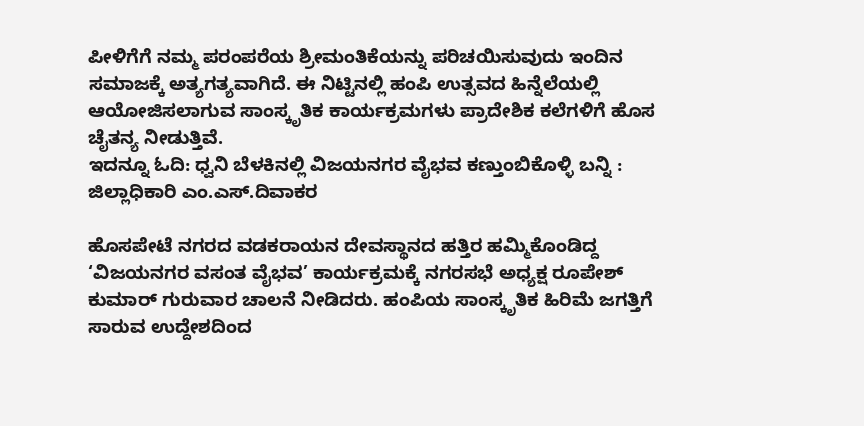ಪೀಳಿಗೆಗೆ ನಮ್ಮ ಪರಂಪರೆಯ ಶ್ರೀಮಂತಿಕೆಯನ್ನು ಪರಿಚಯಿಸುವುದು ಇಂದಿನ ಸಮಾಜಕ್ಕೆ ಅತ್ಯಗತ್ಯವಾಗಿದೆ. ಈ ನಿಟ್ಟಿನಲ್ಲಿ ಹಂಪಿ ಉತ್ಸವದ ಹಿನ್ನೆಲೆಯಲ್ಲಿ ಆಯೋಜಿಸಲಾಗುವ ಸಾಂಸ್ಕೃತಿಕ ಕಾರ್ಯಕ್ರಮಗಳು ಪ್ರಾದೇಶಿಕ ಕಲೆಗಳಿಗೆ ಹೊಸ ಚೈತನ್ಯ ನೀಡುತ್ತಿವೆ.
ಇದನ್ನೂ ಓದಿ: ಧ್ವನಿ ಬೆಳಕಿನಲ್ಲಿ ವಿಜಯನಗರ ವೈಭವ ಕಣ್ತುಂಬಿಕೊಳ್ಳಿ ಬನ್ನಿ : ಜಿಲ್ಲಾಧಿಕಾರಿ ಎಂ.ಎಸ್.ದಿವಾಕರ

ಹೊಸಪೇಟೆ ನಗರದ ವಡಕರಾಯನ ದೇವಸ್ಥಾನದ ಹತ್ತಿರ ಹಮ್ಮಿಕೊಂಡಿದ್ದ ‘ವಿಜಯನಗರ ವಸಂತ ವೈಭವ’ ಕಾರ್ಯಕ್ರಮಕ್ಕೆ ನಗರಸಭೆ ಅಧ್ಯಕ್ಷ ರೂಪೇಶ್ ಕುಮಾರ್ ಗುರುವಾರ ಚಾಲನೆ ನೀಡಿದರು. ಹಂಪಿಯ ಸಾಂಸ್ಕೃತಿಕ ಹಿರಿಮೆ ಜಗತ್ತಿಗೆ ಸಾರುವ ಉದ್ದೇಶದಿಂದ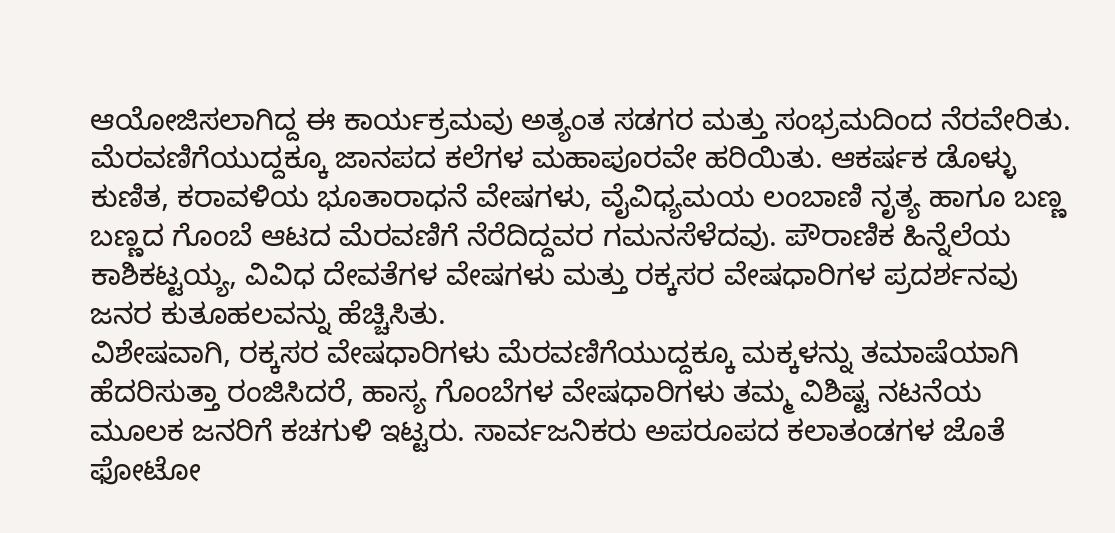ಆಯೋಜಿಸಲಾಗಿದ್ದ ಈ ಕಾರ್ಯಕ್ರಮವು ಅತ್ಯಂತ ಸಡಗರ ಮತ್ತು ಸಂಭ್ರಮದಿಂದ ನೆರವೇರಿತು.
ಮೆರವಣಿಗೆಯುದ್ದಕ್ಕೂ ಜಾನಪದ ಕಲೆಗಳ ಮಹಾಪೂರವೇ ಹರಿಯಿತು. ಆಕರ್ಷಕ ಡೊಳ್ಳು ಕುಣಿತ, ಕರಾವಳಿಯ ಭೂತಾರಾಧನೆ ವೇಷಗಳು, ವೈವಿಧ್ಯಮಯ ಲಂಬಾಣಿ ನೃತ್ಯ ಹಾಗೂ ಬಣ್ಣ ಬಣ್ಣದ ಗೊಂಬೆ ಆಟದ ಮೆರವಣಿಗೆ ನೆರೆದಿದ್ದವರ ಗಮನಸೆಳೆದವು. ಪೌರಾಣಿಕ ಹಿನ್ನೆಲೆಯ ಕಾಶಿಕಟ್ಟಯ್ಯ, ವಿವಿಧ ದೇವತೆಗಳ ವೇಷಗಳು ಮತ್ತು ರಕ್ಕಸರ ವೇಷಧಾರಿಗಳ ಪ್ರದರ್ಶನವು ಜನರ ಕುತೂಹಲವನ್ನು ಹೆಚ್ಚಿಸಿತು.
ವಿಶೇಷವಾಗಿ, ರಕ್ಕಸರ ವೇಷಧಾರಿಗಳು ಮೆರವಣಿಗೆಯುದ್ದಕ್ಕೂ ಮಕ್ಕಳನ್ನು ತಮಾಷೆಯಾಗಿ ಹೆದರಿಸುತ್ತಾ ರಂಜಿಸಿದರೆ, ಹಾಸ್ಯ ಗೊಂಬೆಗಳ ವೇಷಧಾರಿಗಳು ತಮ್ಮ ವಿಶಿಷ್ಟ ನಟನೆಯ ಮೂಲಕ ಜನರಿಗೆ ಕಚಗುಳಿ ಇಟ್ಟರು. ಸಾರ್ವಜನಿಕರು ಅಪರೂಪದ ಕಲಾತಂಡಗಳ ಜೊತೆ ಫೋಟೋ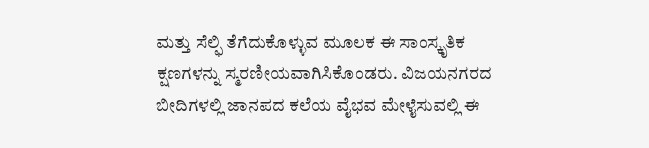ಮತ್ತು ಸೆಲ್ಫಿ ತೆಗೆದುಕೊಳ್ಳುವ ಮೂಲಕ ಈ ಸಾಂಸ್ಕೃತಿಕ ಕ್ಷಣಗಳನ್ನು ಸ್ಮರಣೀಯವಾಗಿಸಿಕೊಂಡರು. ವಿಜಯನಗರದ ಬೀದಿಗಳಲ್ಲಿ ಜಾನಪದ ಕಲೆಯ ವೈಭವ ಮೇಳೈಸುವಲ್ಲಿ ಈ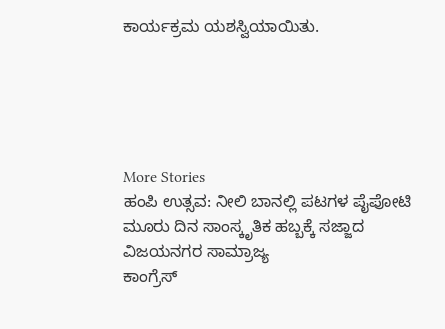ಕಾರ್ಯಕ್ರಮ ಯಶಸ್ವಿಯಾಯಿತು.





More Stories
ಹಂಪಿ ಉತ್ಸವ: ನೀಲಿ ಬಾನಲ್ಲಿ ಪಟಗಳ ಪೈಪೋಟಿ
ಮೂರು ದಿನ ಸಾಂಸ್ಕೃತಿಕ ಹಬ್ಬಕ್ಕೆ ಸಜ್ಜಾದ ವಿಜಯನಗರ ಸಾಮ್ರಾಜ್ಯ
ಕಾಂಗ್ರೆಸ್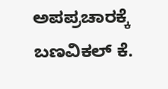ಅಪಪ್ರಚಾರಕ್ಕೆ ಬಣವಿಕಲ್ ಕೆ.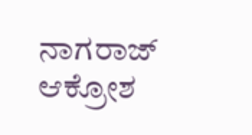ನಾಗರಾಜ್ ಆಕ್ರೋಶ